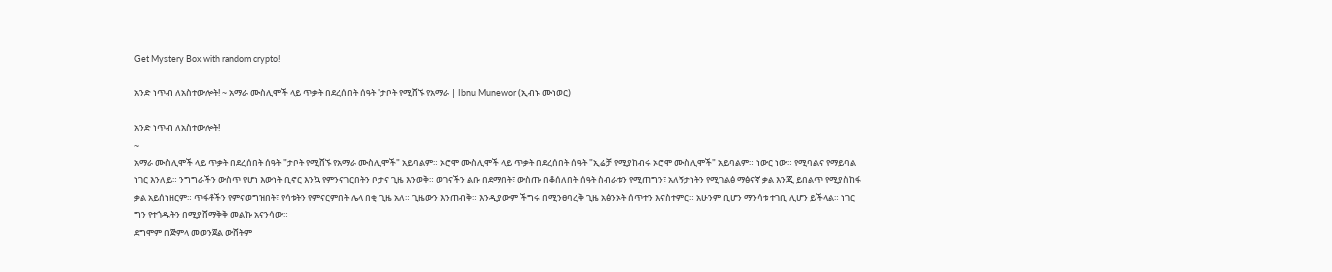Get Mystery Box with random crypto!

አንድ ነጥብ ለአስተውሎት! ~ አማራ ሙስሊሞች ላይ ጥቃት በደረሰበት ሰዓት 'ታቦት የሚሸኙ የአማራ | Ibnu Munewor (ኢብኑ ሙነወር)

አንድ ነጥብ ለአስተውሎት!
~
አማራ ሙስሊሞች ላይ ጥቃት በደረሰበት ሰዓት "ታቦት የሚሸኙ የአማራ ሙስሊሞች" አይባልም። ኦሮሞ ሙስሊሞች ላይ ጥቃት በደረሰበት ሰዓት "ኢሬቻ የሚያከብሩ ኦሮሞ ሙስሊሞች" አይባልም። ነውር ነው። የሚባልና የማይባል ነገር እንለይ። ንግግራችን ውስጥ የሆነ እውነት ቢኖር እንኳ የምንናገርበትን ቦታና ጊዜ እንወቅ። ወገናችን ልቡ በደማበት፣ ውስጡ በቆሰለበት ሰዓት ስብራቱን የሚጠግን፣ አለኝታነትን የሚገልፅ ማፅናኛ ቃል እንጂ ይበልጥ የሚያስከፋ ቃል አይሰነዘርም። ጥፋቶችን የምናወግዝበት፣ የሳቱትን የምናርምበት ሌላ በቂ ጊዜ አለ። ጊዜውን እንጠብቅ። እንዲያውም ችግሩ በሚንፀባረቅ ጊዜ አፅንኦት ሰጥተን እናስተምር። አሁንም ቢሆን ማንሳቱ ተገቢ ሊሆን ይችላል። ነገር ግን የተጎዱትን በሚያሸማቅቅ መልኩ አናንሳው።
ደግሞም በጅምላ መወንጀል ውሸትም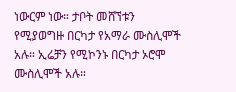ነውርም ነው። ታቦት መሸኘቱን የሚያወግዙ በርካታ የአማራ ሙስሊሞች አሉ። ኢሬቻን የሚኮንኑ በርካታ ኦሮሞ ሙስሊሞች አሉ።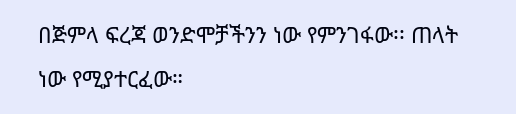በጅምላ ፍረጃ ወንድሞቻችንን ነው የምንገፋው፡፡ ጠላት ነው የሚያተርፈው።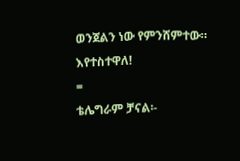ወንጀልን ነው የምንሸምተው። እየተስተዋለ!
=
ቴሌግራም ቻናል፡-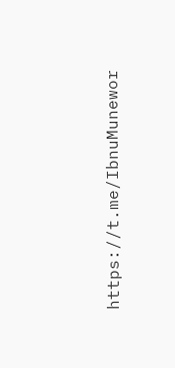https://t.me/IbnuMunewor